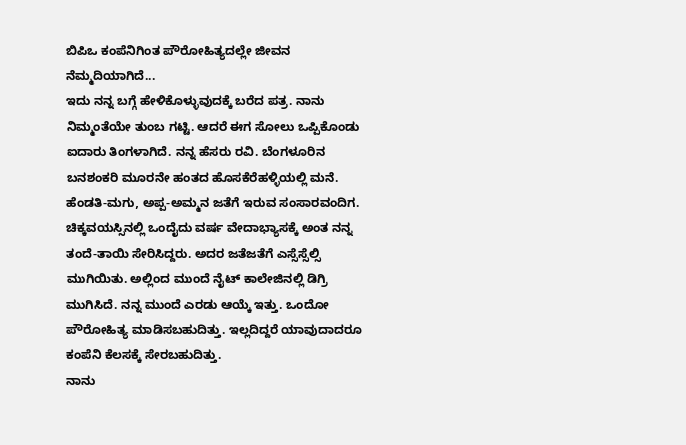ಬಿಪಿಒ ಕಂಪೆನಿಗಿಂತ ಪೌರೋಹಿತ್ಯದಲ್ಲೇ ಜೀವನ ನೆಮ್ಮದಿಯಾಗಿದೆ...
ಇದು ನನ್ನ ಬಗ್ಗೆ ಹೇಳಿಕೊಳ್ಳುವುದಕ್ಕೆ ಬರೆದ ಪತ್ರ. ನಾನು ನಿಮ್ಮಂತೆಯೇ ತುಂಬ ಗಟ್ಟಿ. ಆದರೆ ಈಗ ಸೋಲು ಒಪ್ಪಿಕೊಂಡು ಐದಾರು ತಿಂಗಳಾಗಿದೆ. ನನ್ನ ಹೆಸರು ರವಿ. ಬೆಂಗಳೂರಿನ ಬನಶಂಕರಿ ಮೂರನೇ ಹಂತದ ಹೊಸಕೆರೆಹಳ್ಳಿಯಲ್ಲಿ ಮನೆ. ಹೆಂಡತಿ-ಮಗು, ಅಪ್ಪ-ಅಮ್ಮನ ಜತೆಗೆ ಇರುವ ಸಂಸಾರವಂದಿಗ.
ಚಿಕ್ಕವಯಸ್ಸಿನಲ್ಲಿ ಒಂದೈದು ವರ್ಷ ವೇದಾಭ್ಯಾಸಕ್ಕೆ ಅಂತ ನನ್ನ ತಂದೆ-ತಾಯಿ ಸೇರಿಸಿದ್ದರು. ಅದರ ಜತೆಜತೆಗೆ ಎಸ್ಸೆಸ್ಸೆಲ್ಸಿ ಮುಗಿಯಿತು. ಅಲ್ಲಿಂದ ಮುಂದೆ ನೈಟ್ ಕಾಲೇಜಿನಲ್ಲಿ ಡಿಗ್ರಿ ಮುಗಿಸಿದೆ. ನನ್ನ ಮುಂದೆ ಎರಡು ಆಯ್ಕೆ ಇತ್ತು. ಒಂದೋ ಪೌರೋಹಿತ್ಯ ಮಾಡಿಸಬಹುದಿತ್ತು. ಇಲ್ಲದಿದ್ದರೆ ಯಾವುದಾದರೂ ಕಂಪೆನಿ ಕೆಲಸಕ್ಕೆ ಸೇರಬಹುದಿತ್ತು.
ನಾನು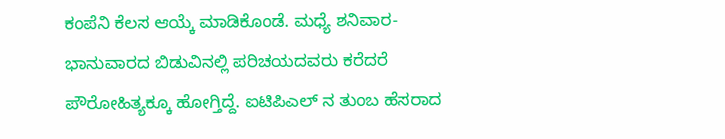ಕಂಪೆನಿ ಕೆಲಸ ಆಯ್ಕೆ ಮಾಡಿಕೊಂಡೆ. ಮಧ್ಯೆ ಶನಿವಾರ-ಭಾನುವಾರದ ಬಿಡುವಿನಲ್ಲಿ ಪರಿಚಯದವರು ಕರೆದರೆ ಪೌರೋಹಿತ್ಯಕ್ಕೂ ಹೋಗ್ತಿದ್ದೆ. ಐಟಿಪಿಎಲ್ ನ ತುಂಬ ಹೆಸರಾದ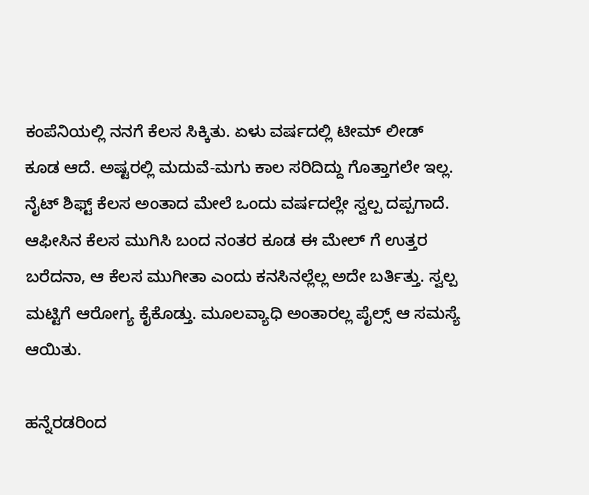ಕಂಪೆನಿಯಲ್ಲಿ ನನಗೆ ಕೆಲಸ ಸಿಕ್ಕಿತು. ಏಳು ವರ್ಷದಲ್ಲಿ ಟೀಮ್ ಲೀಡ್ ಕೂಡ ಆದೆ. ಅಷ್ಟರಲ್ಲಿ ಮದುವೆ-ಮಗು ಕಾಲ ಸರಿದಿದ್ದು ಗೊತ್ತಾಗಲೇ ಇಲ್ಲ.
ನೈಟ್ ಶಿಫ್ಟ್ ಕೆಲಸ ಅಂತಾದ ಮೇಲೆ ಒಂದು ವರ್ಷದಲ್ಲೇ ಸ್ವಲ್ಪ ದಪ್ಪಗಾದೆ. ಆಫೀಸಿನ ಕೆಲಸ ಮುಗಿಸಿ ಬಂದ ನಂತರ ಕೂಡ ಈ ಮೇಲ್ ಗೆ ಉತ್ತರ ಬರೆದನಾ, ಆ ಕೆಲಸ ಮುಗೀತಾ ಎಂದು ಕನಸಿನಲ್ಲೆಲ್ಲ ಅದೇ ಬರ್ತಿತ್ತು. ಸ್ವಲ್ಪ ಮಟ್ಟಿಗೆ ಆರೋಗ್ಯ ಕೈಕೊಡ್ತು. ಮೂಲವ್ಯಾಧಿ ಅಂತಾರಲ್ಲ ಪೈಲ್ಸ್ ಆ ಸಮಸ್ಯೆ ಆಯಿತು.

ಹನ್ನೆರಡರಿಂದ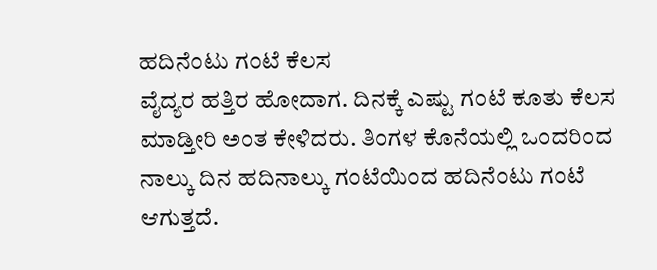ಹದಿನೆಂಟು ಗಂಟೆ ಕೆಲಸ
ವೈದ್ಯರ ಹತ್ತಿರ ಹೋದಾಗ. ದಿನಕ್ಕೆ ಎಷ್ಟು ಗಂಟೆ ಕೂತು ಕೆಲಸ ಮಾಡ್ತೀರಿ ಅಂತ ಕೇಳಿದರು. ತಿಂಗಳ ಕೊನೆಯಲ್ಲಿ ಒಂದರಿಂದ ನಾಲ್ಕು ದಿನ ಹದಿನಾಲ್ಕು ಗಂಟೆಯಿಂದ ಹದಿನೆಂಟು ಗಂಟೆ ಆಗುತ್ತದೆ.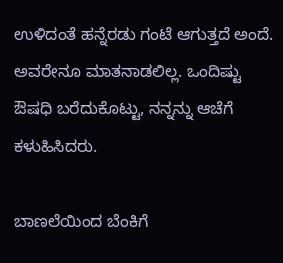ಉಳಿದಂತೆ ಹನ್ನೆರಡು ಗಂಟೆ ಆಗುತ್ತದೆ ಅಂದೆ. ಅವರೇನೂ ಮಾತನಾಡಲಿಲ್ಲ. ಒಂದಿಷ್ಟು ಔಷಧಿ ಬರೆದುಕೊಟ್ಟು, ನನ್ನನ್ನು ಆಚೆಗೆ ಕಳುಹಿಸಿದರು.

ಬಾಣಲೆಯಿಂದ ಬೆಂಕಿಗೆ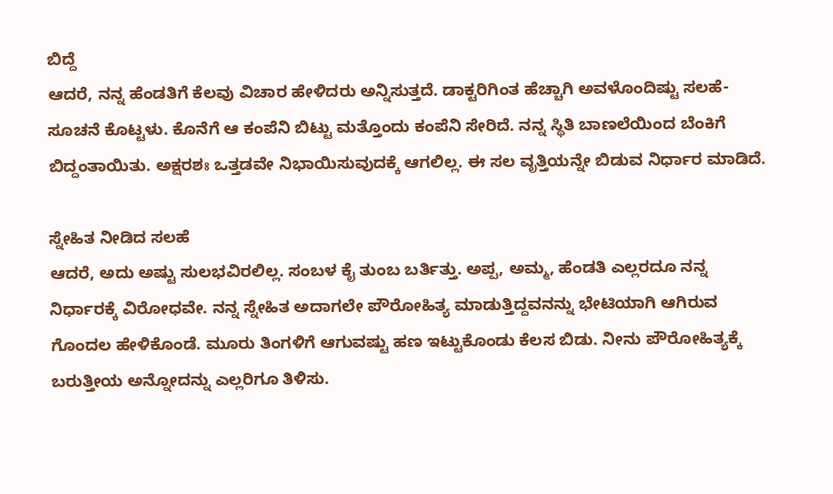ಬಿದ್ದೆ
ಆದರೆ, ನನ್ನ ಹೆಂಡತಿಗೆ ಕೆಲವು ವಿಚಾರ ಹೇಳಿದರು ಅನ್ನಿಸುತ್ತದೆ. ಡಾಕ್ಟರಿಗಿಂತ ಹೆಚ್ಚಾಗಿ ಅವಳೊಂದಿಷ್ಟು ಸಲಹೆ-ಸೂಚನೆ ಕೊಟ್ಟಳು. ಕೊನೆಗೆ ಆ ಕಂಪೆನಿ ಬಿಟ್ಟು ಮತ್ತೊಂದು ಕಂಪೆನಿ ಸೇರಿದೆ. ನನ್ನ ಸ್ಥಿತಿ ಬಾಣಲೆಯಿಂದ ಬೆಂಕಿಗೆ ಬಿದ್ದಂತಾಯಿತು. ಅಕ್ಷರಶಃ ಒತ್ತಡವೇ ನಿಭಾಯಿಸುವುದಕ್ಕೆ ಆಗಲಿಲ್ಲ. ಈ ಸಲ ವೃತ್ತಿಯನ್ನೇ ಬಿಡುವ ನಿರ್ಧಾರ ಮಾಡಿದೆ.

ಸ್ನೇಹಿತ ನೀಡಿದ ಸಲಹೆ
ಆದರೆ, ಅದು ಅಷ್ಟು ಸುಲಭವಿರಲಿಲ್ಲ. ಸಂಬಳ ಕೈ ತುಂಬ ಬರ್ತಿತ್ತು. ಅಪ್ಪ, ಅಮ್ಮ, ಹೆಂಡತಿ ಎಲ್ಲರದೂ ನನ್ನ ನಿರ್ಧಾರಕ್ಕೆ ವಿರೋಧವೇ. ನನ್ನ ಸ್ನೇಹಿತ ಅದಾಗಲೇ ಪೌರೋಹಿತ್ಯ ಮಾಡುತ್ತಿದ್ದವನನ್ನು ಭೇಟಿಯಾಗಿ ಆಗಿರುವ ಗೊಂದಲ ಹೇಳಿಕೊಂಡೆ. ಮೂರು ತಿಂಗಳಿಗೆ ಆಗುವಷ್ಟು ಹಣ ಇಟ್ಟುಕೊಂಡು ಕೆಲಸ ಬಿಡು. ನೀನು ಪೌರೋಹಿತ್ಯಕ್ಕೆ ಬರುತ್ತೀಯ ಅನ್ನೋದನ್ನು ಎಲ್ಲರಿಗೂ ತಿಳಿಸು.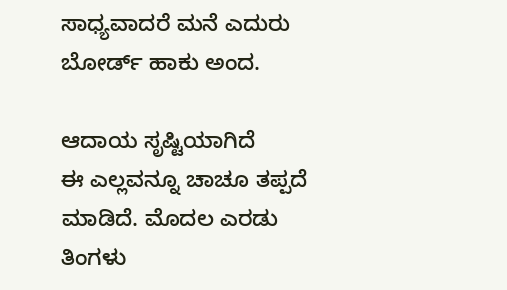ಸಾಧ್ಯವಾದರೆ ಮನೆ ಎದುರು ಬೋರ್ಡ್ ಹಾಕು ಅಂದ.

ಆದಾಯ ಸೃಷ್ಟಿಯಾಗಿದೆ
ಈ ಎಲ್ಲವನ್ನೂ ಚಾಚೂ ತಪ್ಪದೆ ಮಾಡಿದೆ. ಮೊದಲ ಎರಡು ತಿಂಗಳು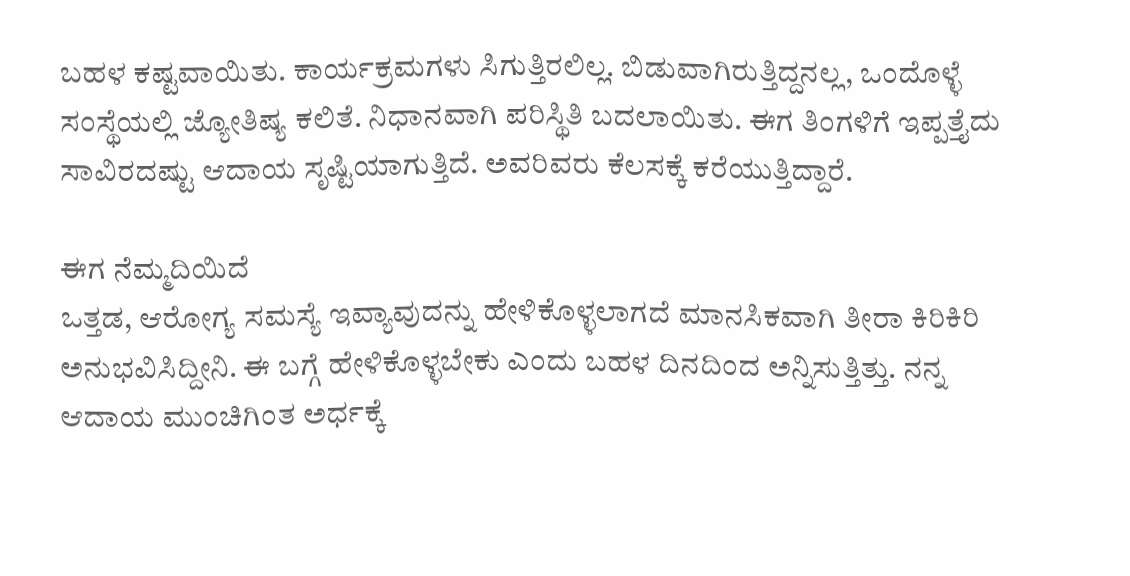ಬಹಳ ಕಷ್ಟವಾಯಿತು. ಕಾರ್ಯಕ್ರಮಗಳು ಸಿಗುತ್ತಿರಲಿಲ್ಲ. ಬಿಡುವಾಗಿರುತ್ತಿದ್ದನಲ್ಲ, ಒಂದೊಳ್ಳೆ ಸಂಸ್ಥೆಯಲ್ಲಿ ಜ್ಯೋತಿಷ್ಯ ಕಲಿತೆ. ನಿಧಾನವಾಗಿ ಪರಿಸ್ಥಿತಿ ಬದಲಾಯಿತು. ಈಗ ತಿಂಗಳಿಗೆ ಇಪ್ಪತ್ತೈದು ಸಾವಿರದಷ್ಟು ಆದಾಯ ಸೃಷ್ಟಿಯಾಗುತ್ತಿದೆ. ಅವರಿವರು ಕೆಲಸಕ್ಕೆ ಕರೆಯುತ್ತಿದ್ದಾರೆ.

ಈಗ ನೆಮ್ಮದಿಯಿದೆ
ಒತ್ತಡ, ಆರೋಗ್ಯ ಸಮಸ್ಯೆ ಇವ್ಯಾವುದನ್ನು ಹೇಳಿಕೊಳ್ಳಲಾಗದೆ ಮಾನಸಿಕವಾಗಿ ತೀರಾ ಕಿರಿಕಿರಿ ಅನುಭವಿಸಿದ್ದೀನಿ. ಈ ಬಗ್ಗೆ ಹೇಳಿಕೊಳ್ಳಬೇಕು ಎಂದು ಬಹಳ ದಿನದಿಂದ ಅನ್ನಿಸುತ್ತಿತ್ತು. ನನ್ನ ಆದಾಯ ಮುಂಚಿಗಿಂತ ಅರ್ಧಕ್ಕೆ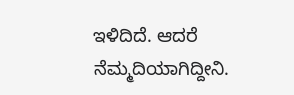ಇಳಿದಿದೆ. ಆದರೆ ನೆಮ್ಮದಿಯಾಗಿದ್ದೀನಿ.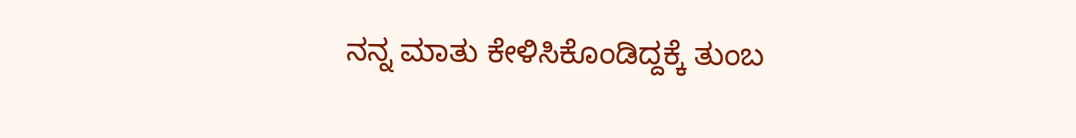ನನ್ನ ಮಾತು ಕೇಳಿಸಿಕೊಂಡಿದ್ದಕ್ಕೆ ತುಂಬ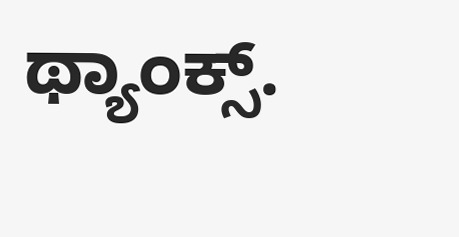ಥ್ಯಾಂಕ್ಸ್.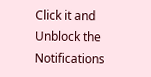Click it and Unblock the Notifications